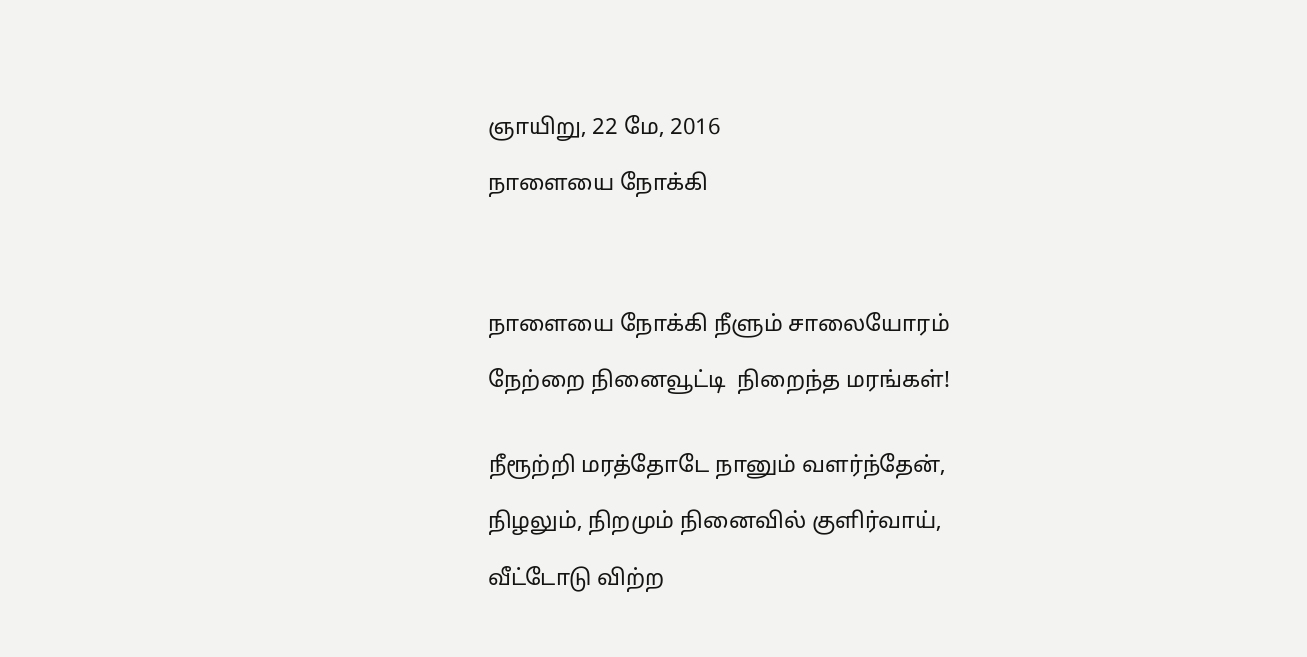ஞாயிறு, 22 மே, 2016

நாளையை நோக்கி




நாளையை நோக்கி நீளும் சாலையோரம்

நேற்றை நினைவூட்டி  நிறைந்த மரங்கள்!


நீரூற்றி மரத்தோடே நானும் வளர்ந்தேன்,

நிழலும், நிறமும் நினைவில் குளிர்வாய்,

வீட்டோடு விற்ற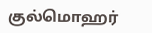குல்மொஹர்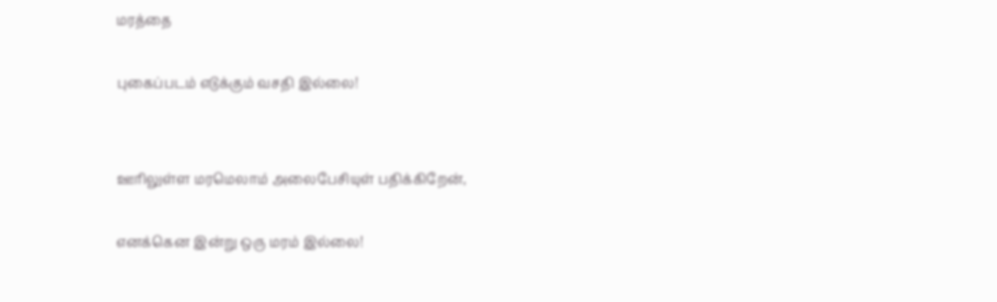மரத்தை

புகைப்படம் எடுக்கும் வசதி இல்லை!


ஊரிலுள்ள மரமெலாம் அலைபேசியுள் பதிக்கிறேன்,

எனக்கென இன்று ஒரு மரம் இல்லை!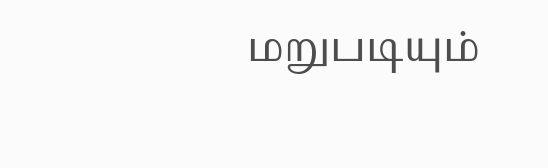மறுபடியும்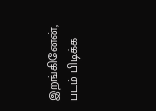இறங்கினேன், படம் பிடிக்க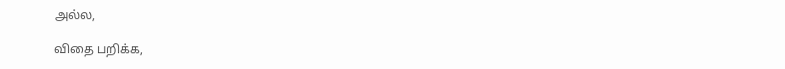அல்ல,

விதை பறிக்க,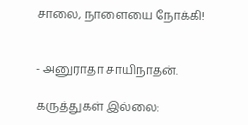சாலை, நாளையை நோக்கி!


- அனுராதா சாயிநாதன்.

கருத்துகள் இல்லை: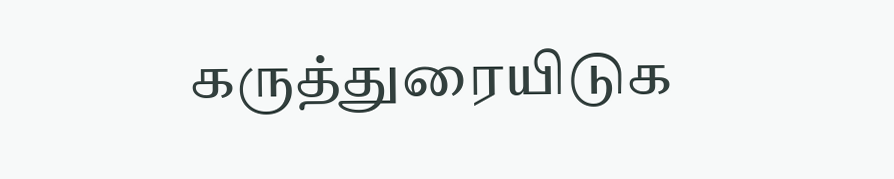கருத்துரையிடுக